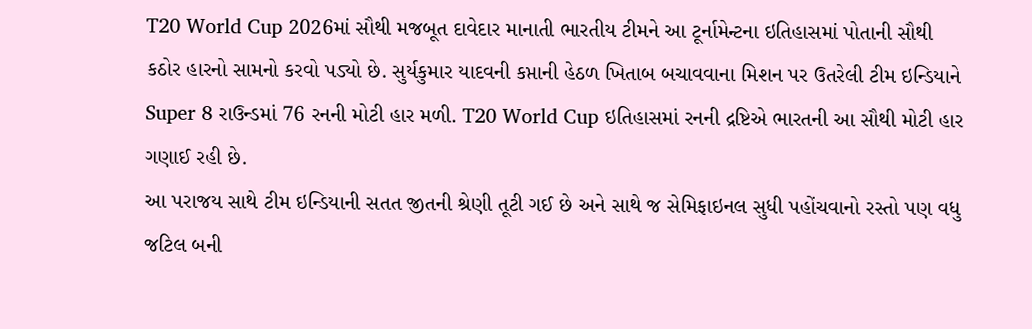T20 World Cup 2026માં સૌથી મજબૂત દાવેદાર માનાતી ભારતીય ટીમને આ ટૂર્નામેન્ટના ઇતિહાસમાં પોતાની સૌથી કઠોર હારનો સામનો કરવો પડ્યો છે. સુર્યકુમાર યાદવની કપ્તાની હેઠળ ખિતાબ બચાવવાના મિશન પર ઉતરેલી ટીમ ઇન્ડિયાને Super 8 રાઉન્ડમાં 76 રનની મોટી હાર મળી. T20 World Cup ઇતિહાસમાં રનની દ્રષ્ટિએ ભારતની આ સૌથી મોટી હાર ગણાઈ રહી છે.
આ પરાજય સાથે ટીમ ઇન્ડિયાની સતત જીતની શ્રેણી તૂટી ગઈ છે અને સાથે જ સેમિફાઇનલ સુધી પહોંચવાનો રસ્તો પણ વધુ જટિલ બની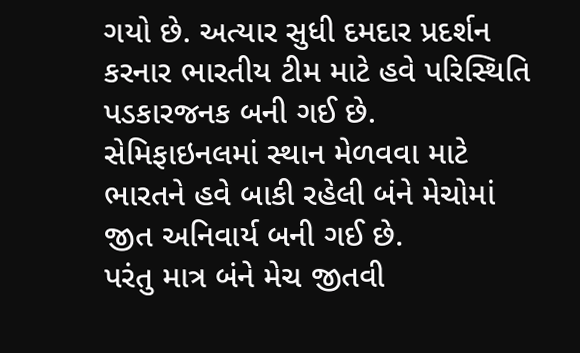ગયો છે. અત્યાર સુધી દમદાર પ્રદર્શન કરનાર ભારતીય ટીમ માટે હવે પરિસ્થિતિ પડકારજનક બની ગઈ છે. સેમિફાઇનલમાં સ્થાન મેળવવા માટે ભારતને હવે બાકી રહેલી બંને મેચોમાં જીત અનિવાર્ય બની ગઈ છે.
પરંતુ માત્ર બંને મેચ જીતવી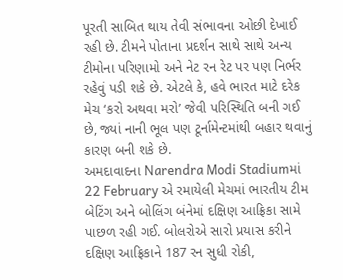પૂરતી સાબિત થાય તેવી સંભાવના ઓછી દેખાઈ રહી છે. ટીમને પોતાના પ્રદર્શન સાથે સાથે અન્ય ટીમોના પરિણામો અને નેટ રન રેટ પર પણ નિર્ભર રહેવું પડી શકે છે. એટલે કે, હવે ભારત માટે દરેક મેચ ‘કરો અથવા મરો’ જેવી પરિસ્થિતિ બની ગઈ છે, જ્યાં નાની ભૂલ પણ ટૂર્નામેન્ટમાંથી બહાર થવાનું કારણ બની શકે છે.
અમદાવાદના Narendra Modi Stadiumમાં 22 February એ રમાયેલી મેચમાં ભારતીય ટીમ બેટિંગ અને બોલિંગ બંનેમાં દક્ષિણ આફ્રિકા સામે પાછળ રહી ગઈ. બોલરોએ સારો પ્રયાસ કરીને દક્ષિણ આફ્રિકાને 187 રન સુધી રોકી,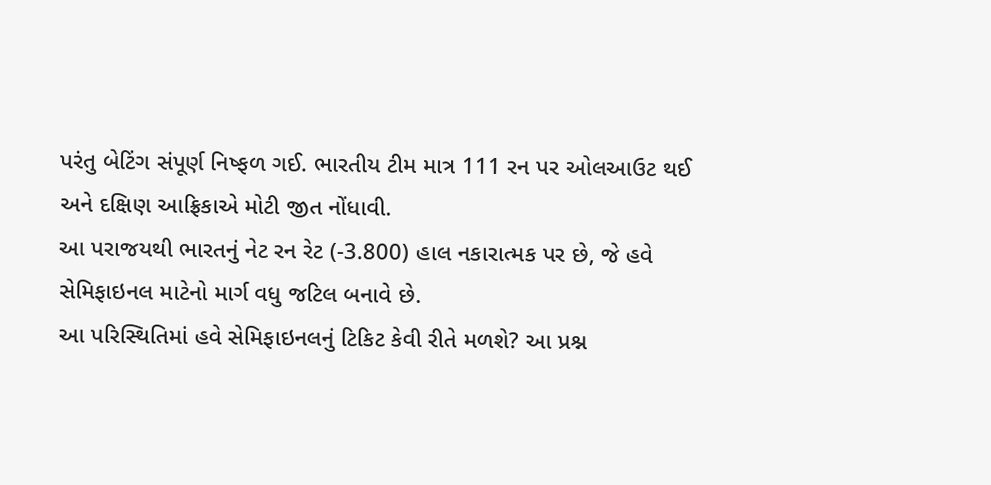પરંતુ બેટિંગ સંપૂર્ણ નિષ્ફળ ગઈ. ભારતીય ટીમ માત્ર 111 રન પર ઓલઆઉટ થઈ અને દક્ષિણ આફ્રિકાએ મોટી જીત નોંધાવી.
આ પરાજયથી ભારતનું નેટ રન રેટ (-3.800) હાલ નકારાત્મક પર છે, જે હવે સેમિફાઇનલ માટેનો માર્ગ વધુ જટિલ બનાવે છે.
આ પરિસ્થિતિમાં હવે સેમિફાઇનલનું ટિકિટ કેવી રીતે મળશે? આ પ્રશ્ન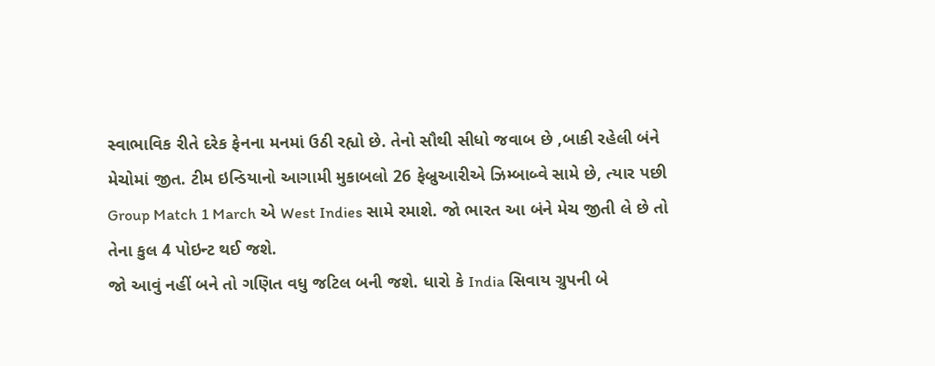સ્વાભાવિક રીતે દરેક ફેનના મનમાં ઉઠી રહ્યો છે. તેનો સૌથી સીધો જવાબ છે ,બાકી રહેલી બંને મેચોમાં જીત. ટીમ ઇન્ડિયાનો આગામી મુકાબલો 26 ફેબ્રુઆરીએ ઝિમ્બાબ્વે સામે છે, ત્યાર પછી Group Match 1 March એ West Indies સામે રમાશે. જો ભારત આ બંને મેચ જીતી લે છે તો તેના કુલ 4 પોઇન્ટ થઈ જશે.
જો આવું નહીં બને તો ગણિત વધુ જટિલ બની જશે. ધારો કે India સિવાય ગ્રુપની બે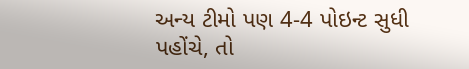અન્ય ટીમો પણ 4-4 પોઇન્ટ સુધી પહોંચે, તો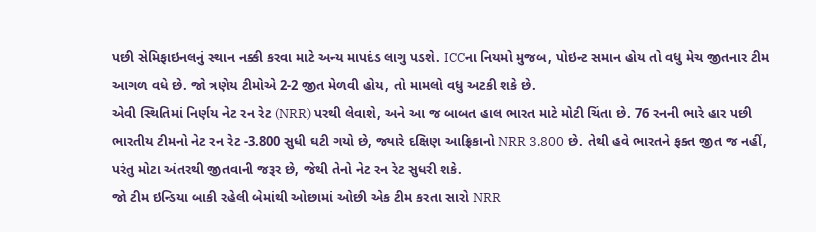પછી સેમિફાઇનલનું સ્થાન નક્કી કરવા માટે અન્ય માપદંડ લાગુ પડશે. ICCના નિયમો મુજબ, પોઇન્ટ સમાન હોય તો વધુ મેચ જીતનાર ટીમ આગળ વધે છે. જો ત્રણેય ટીમોએ 2-2 જીત મેળવી હોય, તો મામલો વધુ અટકી શકે છે.
એવી સ્થિતિમાં નિર્ણય નેટ રન રેટ (NRR) પરથી લેવાશે, અને આ જ બાબત હાલ ભારત માટે મોટી ચિંતા છે. 76 રનની ભારે હાર પછી ભારતીય ટીમનો નેટ રન રેટ -3.800 સુધી ઘટી ગયો છે, જ્યારે દક્ષિણ આફ્રિકાનો NRR 3.800 છે. તેથી હવે ભારતને ફક્ત જીત જ નહીં, પરંતુ મોટા અંતરથી જીતવાની જરૂર છે, જેથી તેનો નેટ રન રેટ સુધરી શકે.
જો ટીમ ઇન્ડિયા બાકી રહેલી બેમાંથી ઓછામાં ઓછી એક ટીમ કરતા સારો NRR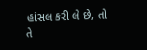હાંસલ કરી લે છે, તો તે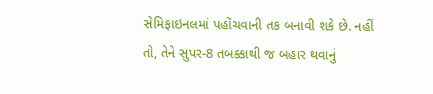સેમિફાઇનલમાં પહોંચવાની તક બનાવી શકે છે. નહીં તો, તેને સુપર-8 તબક્કાથી જ બહાર થવાનું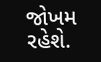જોખમ રહેશે.